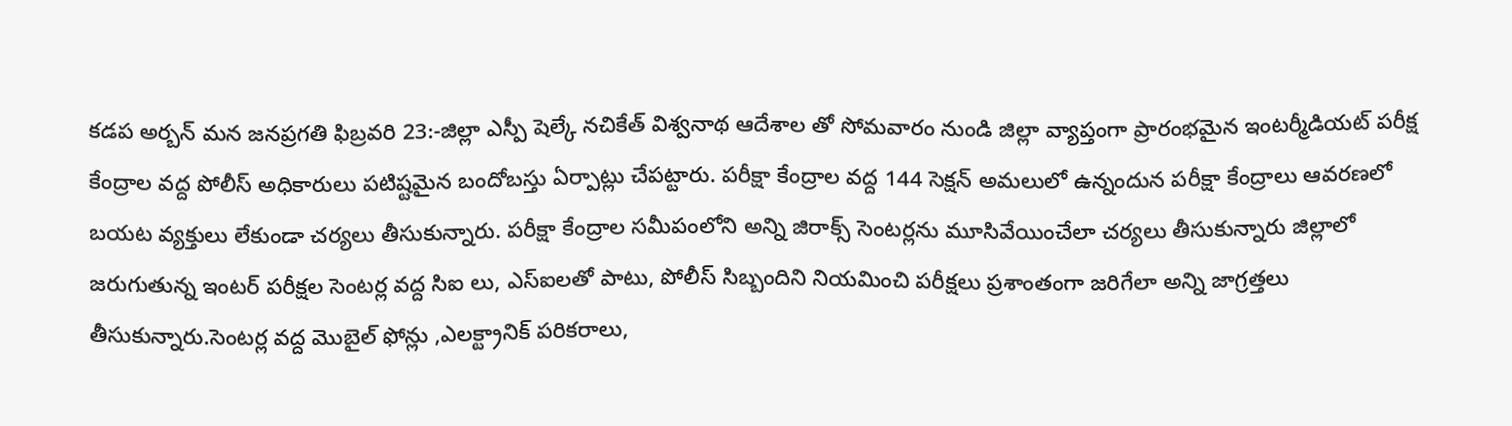కడప అర్బన్ మన జనప్రగతి ఫిబ్రవరి 23:-జిల్లా ఎస్పీ షెల్కే నచికేత్ విశ్వనాథ ఆదేశాల తో సోమవారం నుండి జిల్లా వ్యాప్తంగా ప్రారంభమైన ఇంటర్మీడియట్ పరీక్ష కేంద్రాల వద్ద పోలీస్ అధికారులు పటిష్టమైన బందోబస్తు ఏర్పాట్లు చేపట్టారు. పరీక్షా కేంద్రాల వద్ద 144 సెక్షన్ అమలులో ఉన్నందున పరీక్షా కేంద్రాలు ఆవరణలో బయట వ్యక్తులు లేకుండా చర్యలు తీసుకున్నారు. పరీక్షా కేంద్రాల సమీపంలోని అన్ని జిరాక్స్ సెంటర్లను మూసివేయించేలా చర్యలు తీసుకున్నారు జిల్లాలో జరుగుతున్న ఇంటర్ పరీక్షల సెంటర్ల వద్ద సిఐ లు, ఎస్ఐలతో పాటు, పోలీస్ సిబ్బందిని నియమించి పరీక్షలు ప్రశాంతంగా జరిగేలా అన్ని జాగ్రత్తలు తీసుకున్నారు.సెంటర్ల వద్ద మొబైల్ ఫోన్లు ,ఎలక్ట్రానిక్ పరికరాలు,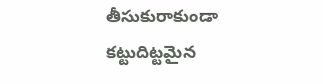తీసుకురాకుండా కట్టుదిట్టమైన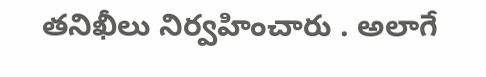తనిఖీలు నిర్వహించారు . అలాగే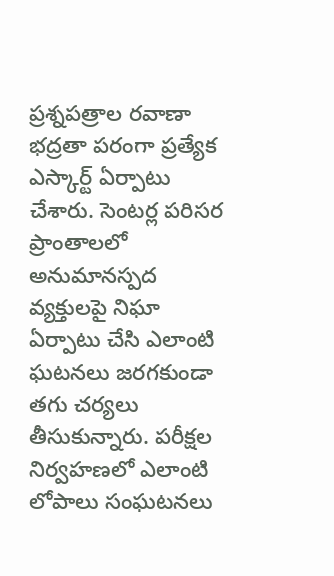ప్రశ్నపత్రాల రవాణా భద్రతా పరంగా ప్రత్యేక ఎస్కార్ట్ ఏర్పాటు చేశారు. సెంటర్ల పరిసర ప్రాంతాలలో అనుమానస్పద వ్యక్తులపై నిఘా ఏర్పాటు చేసి ఎలాంటి ఘటనలు జరగకుండా తగు చర్యలు తీసుకున్నారు. పరీక్షల నిర్వహణలో ఎలాంటి లోపాలు సంఘటనలు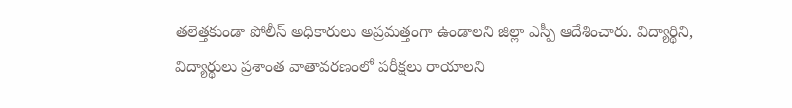తలెత్తకుండా పోలీస్ అధికారులు అప్రమత్తంగా ఉండాలని జిల్లా ఎస్పీ ఆదేశించారు. విద్యార్థిని, విద్యార్థులు ప్రశాంత వాతావరణంలో పరీక్షలు రాయాలని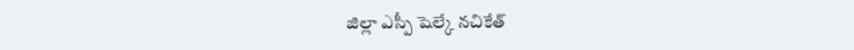జిల్లా ఎస్పీ షెల్కే నచికేత్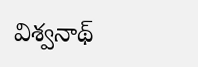విశ్వనాథ్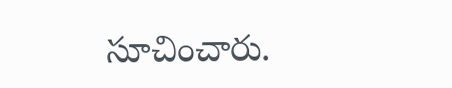సూచించారు.